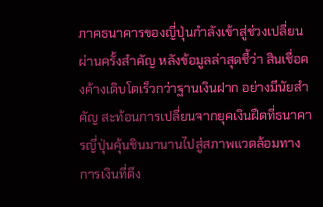ภาคธนาคารของญี่ปุ่นกำลังเข้าสู่ช่วงเปลี่ยนผ่านครั้งสำคัญ หลังข้อมูลล่าสุดชี้ว่า สินเชื่อคงค้างเติบโตเร็วกว่าฐานเงินฝาก อย่างมีนัยสำคัญ สะท้อนการเปลี่ยนจากยุคเงินฝืดที่ธนาคารญี่ปุ่นคุ้นชินมานานไปสู่สภาพแวดล้อมทางการเงินที่ตึง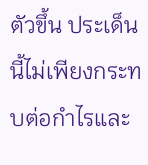ตัวขึ้น ประเด็นนี้ไม่เพียงกระทบต่อกำไรและ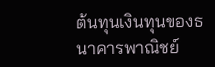ต้นทุนเงินทุนของธนาคารพาณิชย์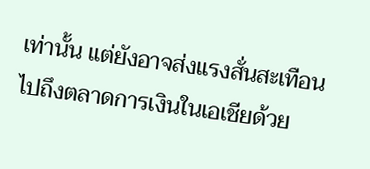เท่านั้น แต่ยังอาจส่งแรงสั่นสะเทือนไปถึงตลาดการเงินในเอเชียด้วย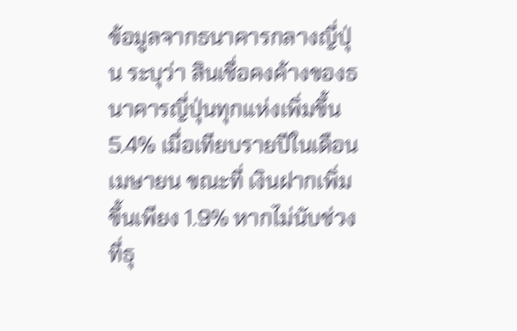ข้อมูลจากธนาคารกลางญี่ปุ่น ระบุว่า สินเชื่อคงค้างของธนาคารญี่ปุ่นทุกแห่งเพิ่มขึ้น 5.4% เมื่อเทียบรายปีในเดือนเมษายน ขณะที่ เงินฝากเพิ่มขึ้นเพียง 1.9% หากไม่นับช่วงที่ธุ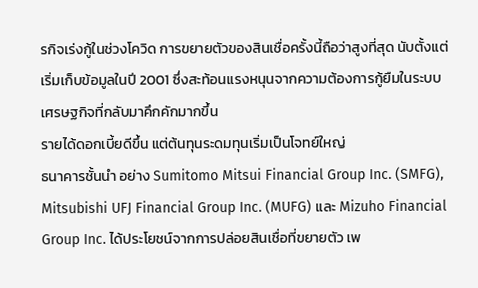รกิจเร่งกู้ในช่วงโควิด การขยายตัวของสินเชื่อครั้งนี้ถือว่าสูงที่สุด นับตั้งแต่เริ่มเก็บข้อมูลในปี 2001 ซึ่งสะท้อนแรงหนุนจากความต้องการกู้ยืมในระบบเศรษฐกิจที่กลับมาคึกคักมากขึ้น
รายได้ดอกเบี้ยดีขึ้น แต่ต้นทุนระดมทุนเริ่มเป็นโจทย์ใหญ่
ธนาคารชั้นนำ อย่าง Sumitomo Mitsui Financial Group Inc. (SMFG), Mitsubishi UFJ Financial Group Inc. (MUFG) และ Mizuho Financial Group Inc. ได้ประโยชน์จากการปล่อยสินเชื่อที่ขยายตัว เพ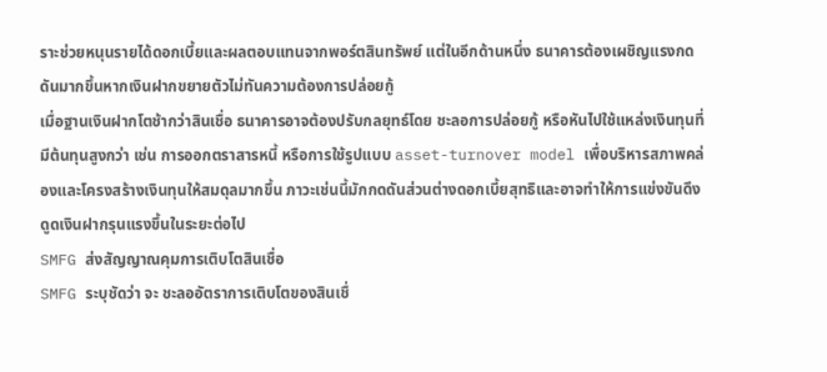ราะช่วยหนุนรายได้ดอกเบี้ยและผลตอบแทนจากพอร์ตสินทรัพย์ แต่ในอีกด้านหนึ่ง ธนาคารต้องเผชิญแรงกดดันมากขึ้นหากเงินฝากขยายตัวไม่ทันความต้องการปล่อยกู้
เมื่อฐานเงินฝากโตช้ากว่าสินเชื่อ ธนาคารอาจต้องปรับกลยุทธ์โดย ชะลอการปล่อยกู้ หรือหันไปใช้แหล่งเงินทุนที่มีต้นทุนสูงกว่า เช่น การออกตราสารหนี้ หรือการใช้รูปแบบ asset-turnover model เพื่อบริหารสภาพคล่องและโครงสร้างเงินทุนให้สมดุลมากขึ้น ภาวะเช่นนี้มักกดดันส่วนต่างดอกเบี้ยสุทธิและอาจทำให้การแข่งขันดึงดูดเงินฝากรุนแรงขึ้นในระยะต่อไป
SMFG ส่งสัญญาณคุมการเติบโตสินเชื่อ
SMFG ระบุชัดว่า จะ ชะลออัตราการเติบโตของสินเชื่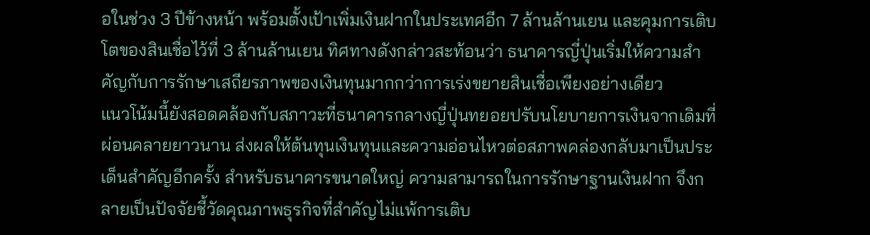อในช่วง 3 ปีข้างหน้า พร้อมตั้งเป้าเพิ่มเงินฝากในประเทศอีก 7 ล้านล้านเยน และคุมการเติบโตของสินเชื่อไว้ที่ 3 ล้านล้านเยน ทิศทางดังกล่าวสะท้อนว่า ธนาคารญี่ปุ่นเริ่มให้ความสำคัญกับการรักษาเสถียรภาพของเงินทุนมากกว่าการเร่งขยายสินเชื่อเพียงอย่างเดียว
แนวโน้มนี้ยังสอดคล้องกับสภาวะที่ธนาคารกลางญี่ปุ่นทยอยปรับนโยบายการเงินจากเดิมที่ผ่อนคลายยาวนาน ส่งผลให้ต้นทุนเงินทุนและความอ่อนไหวต่อสภาพคล่องกลับมาเป็นประเด็นสำคัญอีกครั้ง สำหรับธนาคารขนาดใหญ่ ความสามารถในการรักษาฐานเงินฝาก จึงกลายเป็นปัจจัยชี้วัดคุณภาพธุรกิจที่สำคัญไม่แพ้การเติบ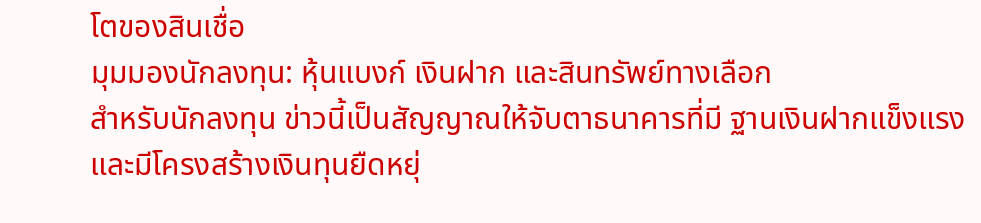โตของสินเชื่อ
มุมมองนักลงทุน: หุ้นแบงก์ เงินฝาก และสินทรัพย์ทางเลือก
สำหรับนักลงทุน ข่าวนี้เป็นสัญญาณให้จับตาธนาคารที่มี ฐานเงินฝากแข็งแรง และมีโครงสร้างเงินทุนยืดหยุ่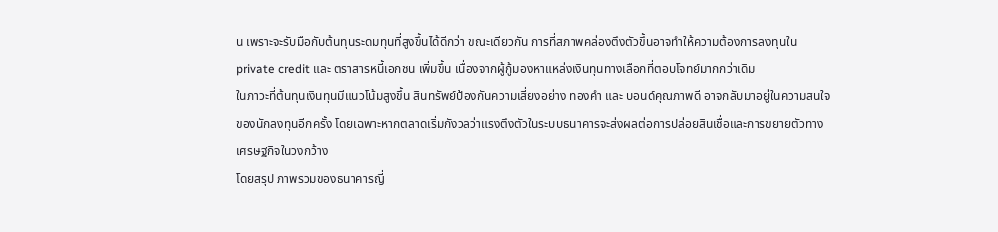น เพราะจะรับมือกับต้นทุนระดมทุนที่สูงขึ้นได้ดีกว่า ขณะเดียวกัน การที่สภาพคล่องตึงตัวขึ้นอาจทำให้ความต้องการลงทุนใน private credit และ ตราสารหนี้เอกชน เพิ่มขึ้น เนื่องจากผู้กู้มองหาแหล่งเงินทุนทางเลือกที่ตอบโจทย์มากกว่าเดิม
ในภาวะที่ต้นทุนเงินทุนมีแนวโน้มสูงขึ้น สินทรัพย์ป้องกันความเสี่ยงอย่าง ทองคำ และ บอนด์คุณภาพดี อาจกลับมาอยู่ในความสนใจของนักลงทุนอีกครั้ง โดยเฉพาะหากตลาดเริ่มกังวลว่าแรงตึงตัวในระบบธนาคารจะส่งผลต่อการปล่อยสินเชื่อและการขยายตัวทางเศรษฐกิจในวงกว้าง
โดยสรุป ภาพรวมของธนาคารญี่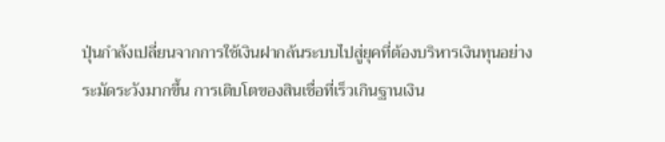ปุ่นกำลังเปลี่ยนจากการใช้เงินฝากล้นระบบไปสู่ยุคที่ต้องบริหารเงินทุนอย่างระมัดระวังมากขึ้น การเติบโตของสินเชื่อที่เร็วเกินฐานเงิน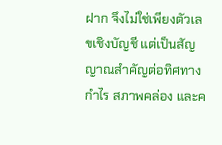ฝาก จึงไม่ใช่เพียงตัวเลขเชิงบัญชี แต่เป็นสัญญาณสำคัญต่อทิศทางกำไร สภาพคล่อง และค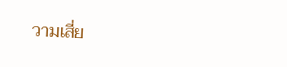วามเสี่ย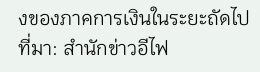งของภาคการเงินในระยะถัดไป
ที่มา: สำนักข่าวอีไฟ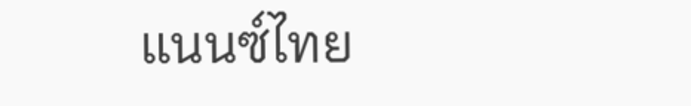แนนซ์ไทย